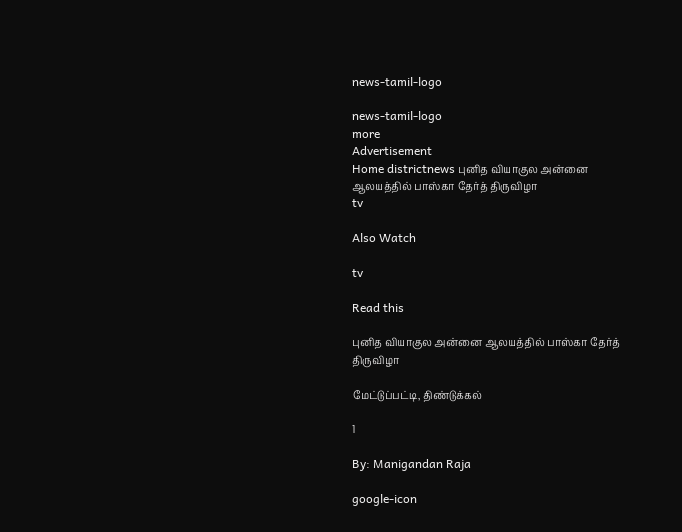news-tamil-logo

news-tamil-logo
more
Advertisement
Home districtnews புனித வியாகுல அன்னை ஆலயத்தில் பாஸ்கா தேர்த் திருவிழா
tv

Also Watch

tv

Read this

புனித வியாகுல அன்னை ஆலயத்தில் பாஸ்கா தேர்த் திருவிழா

மேட்டுப்பட்டி, திண்டுக்கல்

1

By: Manigandan Raja

google-icon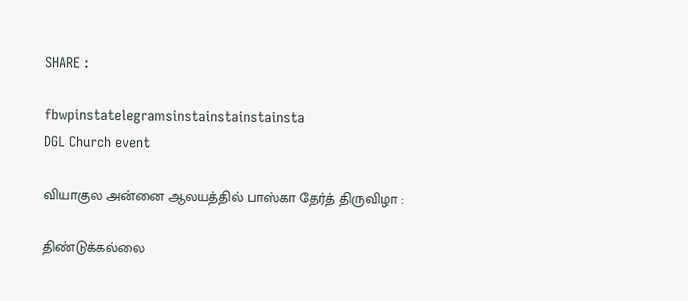SHARE :

fbwpinstatelegramsinstainstainstainsta
DGL Church event

வியாகுல அன்னை ஆலயத்தில் பாஸ்கா தேர்த் திருவிழா :

திண்டுக்கல்லை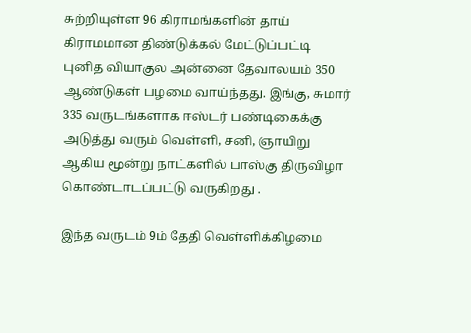சுற்றியுள்ள 96 கிராமங்களின் தாய் கிராமமான திண்டுக்கல் மேட்டுப்பட்டி புனித வியாகுல அன்னை தேவாலயம் 350 ஆண்டுகள் பழமை வாய்ந்தது. இங்கு, சுமார் 335 வருடங்களாக ஈஸ்டர் பண்டிகைக்கு அடுத்து வரும் வெள்ளி, சனி, ஞாயிறு ஆகிய மூன்று நாட்களில் பாஸ்கு திருவிழா கொண்டாடப்பட்டு வருகிறது .

இந்த வருடம் 9ம் தேதி வெள்ளிக்கிழமை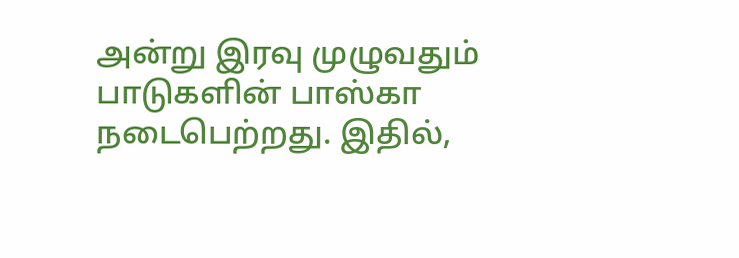அன்று இரவு முழுவதும் பாடுகளின் பாஸ்கா நடைபெற்றது. இதில்,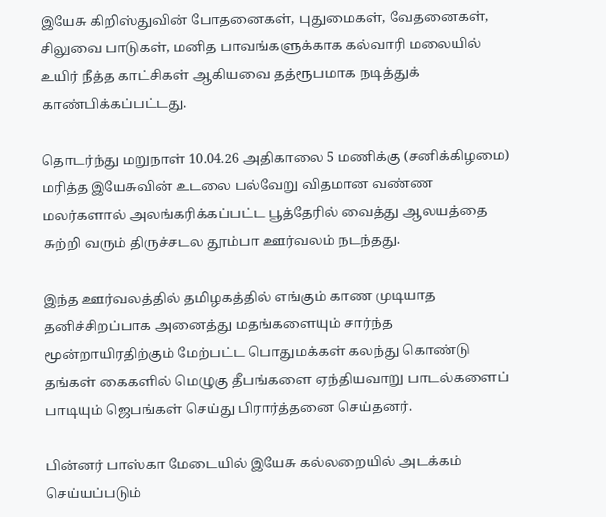இயேசு கிறிஸ்துவின் போதனைகள், புதுமைகள், வேதனைகள், சிலுவை பாடுகள், மனித பாவங்களுக்காக கல்வாரி மலையில் உயிர் நீத்த காட்சிகள் ஆகியவை தத்ரூபமாக நடித்துக் காண்பிக்கப்பட்டது.

தொடர்ந்து மறுநாள் 10.04.26 அதிகாலை 5 மணிக்கு (சனிக்கிழமை) மரித்த இயேசுவின் உடலை பல்வேறு விதமான வண்ண மலர்களால் அலங்கரிக்கப்பட்ட பூத்தேரில் வைத்து ஆலயத்தை சுற்றி வரும் திருச்சடல தூம்பா ஊர்வலம் நடந்தது.

இந்த ஊர்வலத்தில் தமிழகத்தில் எங்கும் காண முடியாத தனிச்சிறப்பாக அனைத்து மதங்களையும் சார்ந்த மூன்றாயிரதிற்கும் மேற்பட்ட பொதுமக்கள் கலந்து கொண்டு தங்கள் கைகளில் மெழுகு தீபங்களை ஏந்தியவாறு பாடல்களைப் பாடியும் ஜெபங்கள் செய்து பிரார்த்தனை செய்தனர்.

பின்னர் பாஸ்கா மேடையில் இயேசு கல்லறையில் அடக்கம் செய்யப்படும்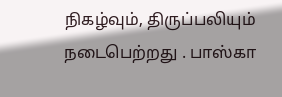நிகழ்வும், திருப்பலியும் நடைபெற்றது . பாஸ்கா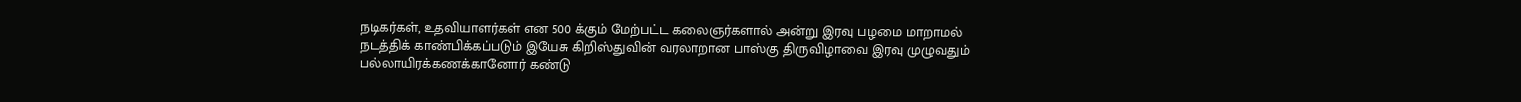நடிகர்கள், உதவியாளர்கள் என 500 க்கும் மேற்பட்ட கலைஞர்களால் அன்று இரவு பழமை மாறாமல் நடத்திக் காண்பிக்கப்படும் இயேசு கிறிஸ்துவின் வரலாறான பாஸ்கு திருவிழாவை இரவு முழுவதும் பல்லாயிரக்கணக்கானோர் கண்டு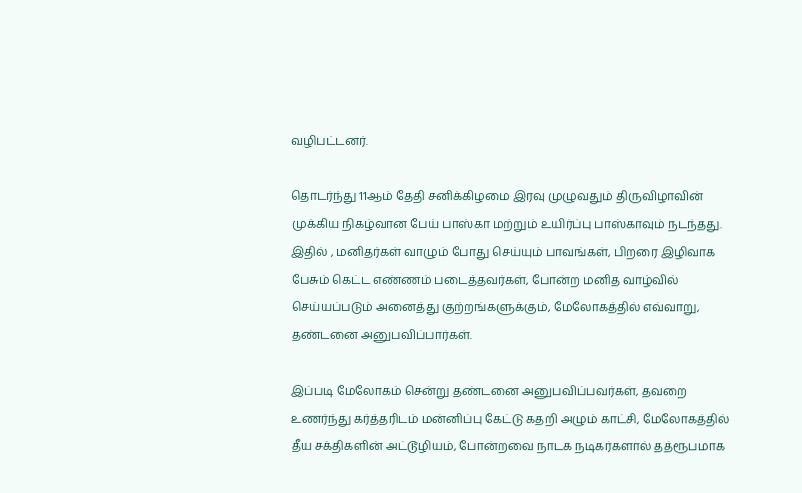வழிபட்டனர்.

தொடர்ந்து 11ஆம் தேதி சனிக்கிழமை இரவு முழுவதும் திருவிழாவின் முக்கிய நிகழ்வான பேய் பாஸ்கா மற்றும் உயிர்ப்பு பாஸ்காவும் நடந்தது. இதில் , மனிதர்கள் வாழும் போது செய்யும் பாவங்கள், பிறரை இழிவாக பேசும் கெட்ட எண்ணம் படைத்தவர்கள், போன்ற மனித வாழ்வில் செய்யப்படும் அனைத்து குற்றங்களுக்கும், மேலோகத்தில் எவ்வாறு, தண்டனை அனுபவிப்பார்கள்.

இப்படி மேலோகம் சென்று தண்டனை அனுபவிப்பவர்கள், தவறை உணர்ந்து கர்த்தரிடம் மன்னிப்பு கேட்டு கதறி அழும் காட்சி, மேலோகத்தில் தீய சக்திகளின் அட்டூழியம், போன்றவை நாடக நடிகர்களால் தத்ரூபமாக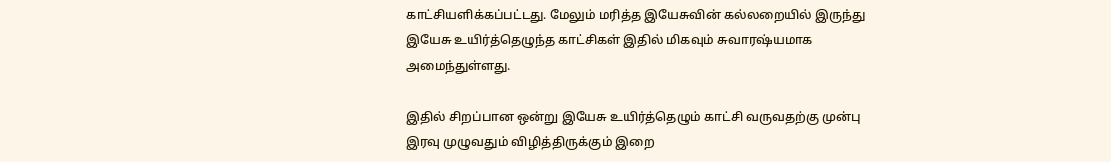காட்சியளிக்கப்பட்டது. மேலும் மரித்த இயேசுவின் கல்லறையில் இருந்து இயேசு உயிர்த்தெழுந்த காட்சிகள் இதில் மிகவும் சுவாரஷ்யமாக அமைந்துள்ளது.

இதில் சிறப்பான ஒன்று இயேசு உயிர்த்தெழும் காட்சி வருவதற்கு முன்பு இரவு முழுவதும் விழித்திருக்கும் இறை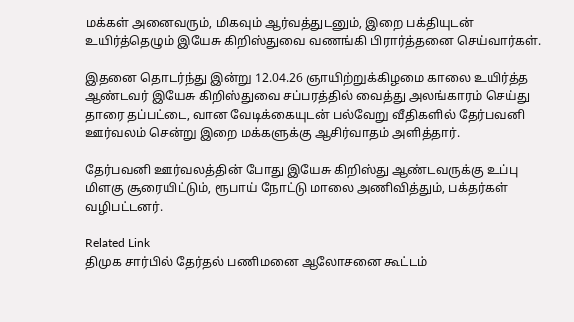மக்கள் அனைவரும், மிகவும் ஆர்வத்துடனும், இறை பக்தியுடன் உயிர்த்தெழும் இயேசு கிறிஸ்துவை வணங்கி பிரார்த்தனை செய்வார்கள்.

இதனை தொடர்ந்து இன்று 12.04.26 ஞாயிற்றுக்கிழமை காலை உயிர்த்த ஆண்டவர் இயேசு கிறிஸ்துவை சப்பரத்தில் வைத்து அலங்காரம் செய்து தாரை தப்பட்டை, வான வேடிக்கையுடன் பல்வேறு வீதிகளில் தேர்பவனி ஊர்வலம் சென்று இறை மக்களுக்கு ஆசிர்வாதம் அளித்தார்.

தேர்பவனி ஊர்வலத்தின் போது இயேசு கிறிஸ்து ஆண்டவருக்கு உப்பு மிளகு சூரையிட்டும், ரூபாய் நோட்டு மாலை அணிவித்தும், பக்தர்கள் வழிபட்டனர்.

Related Link
திமுக சார்பில் தேர்தல் பணிமனை ஆலோசனை கூட்டம்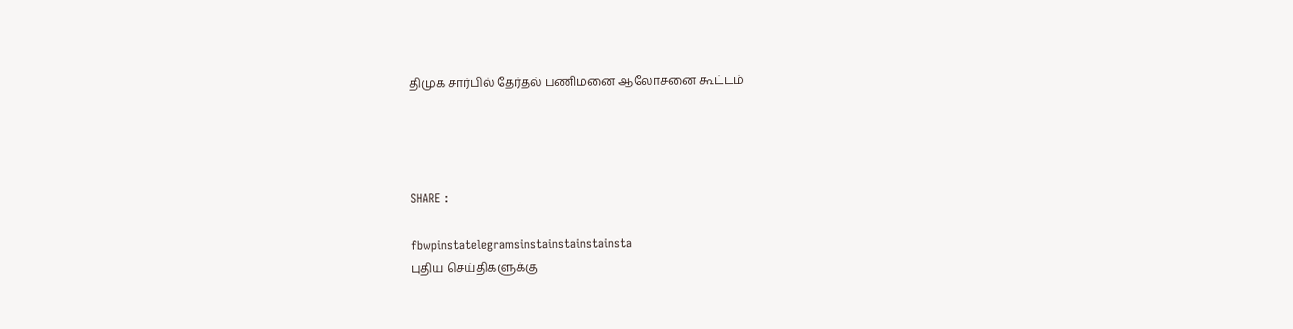திமுக சார்பில் தேர்தல் பணிமனை ஆலோசனை கூட்டம்




SHARE :

fbwpinstatelegramsinstainstainstainsta
புதிய செய்திகளுக்கு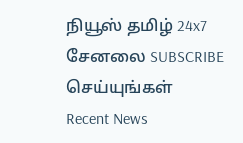நியூஸ் தமிழ் 24x7 சேனலை SUBSCRIBE செய்யுங்கள்
Recent News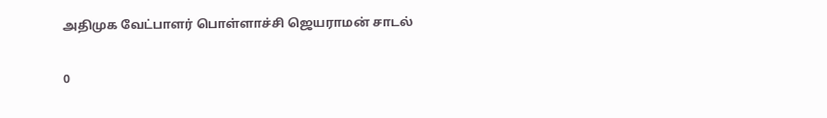அதிமுக வேட்பாளர் பொள்ளாச்சி ஜெயராமன் சாடல்

0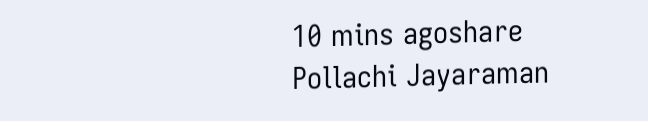10 mins agoshare
Pollachi Jayaraman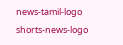news-tamil-logo
shorts-news-logo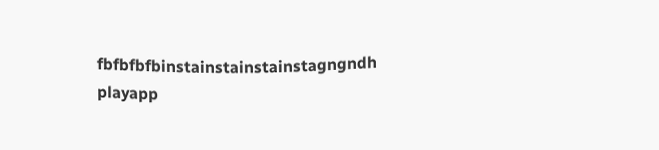fbfbfbfbinstainstainstainstagngndh
playapp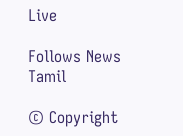Live

Follows News Tamil

© Copyright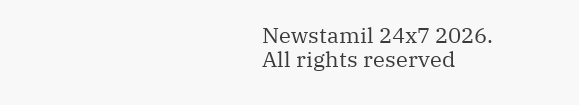Newstamil 24x7 2026. All rights reserved